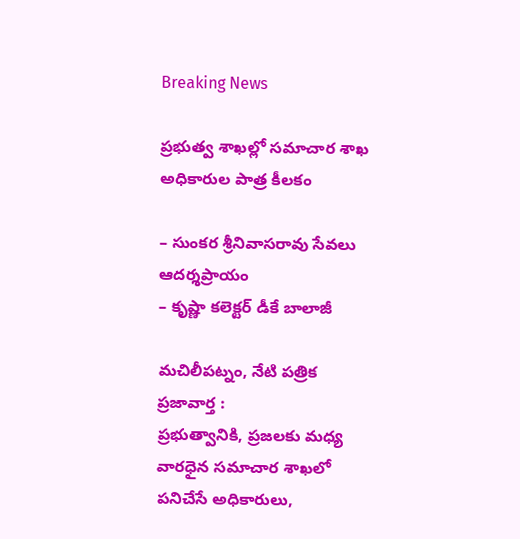Breaking News

ప్ర‌భుత్వ శాఖ‌ల్లో స‌మాచార శాఖ అధికారుల పాత్ర కీల‌కం

– సుంక‌ర శ్రీనివాస‌రావు సేవ‌లు ఆద‌ర్శ‌ప్రాయం
– కృష్ణా క‌లెక్ట‌ర్ డీకే బాలాజీ

మచిలీపట్నం, నేటి పత్రిక ప్రజావార్త :
ప్ర‌భుత్వానికి, ప్ర‌జ‌ల‌కు మ‌ధ్య వార‌ధైన స‌మాచార శాఖ‌లో ప‌నిచేసే అధికారులు,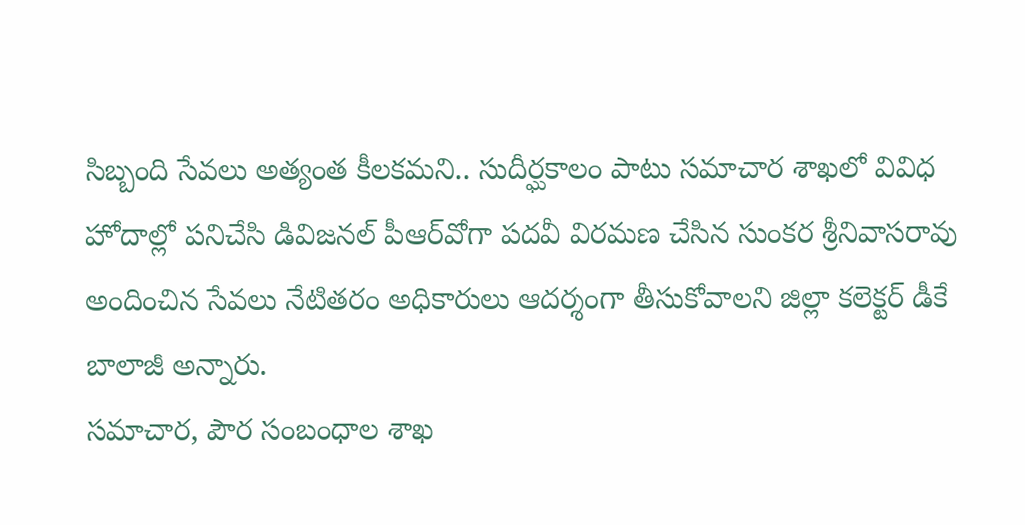సిబ్బంది సేవ‌లు అత్యంత కీల‌క‌మ‌ని.. సుదీర్ఘ‌కాలం పాటు స‌మాచార శాఖ‌లో వివిధ హోదాల్లో ప‌నిచేసి డివిజ‌న‌ల్ పీఆర్‌వోగా ప‌ద‌వీ విర‌మ‌ణ చేసిన సుంక‌ర శ్రీనివాస‌రావు అందించిన సేవ‌లు నేటిత‌రం అధికారులు ఆద‌ర్శంగా తీసుకోవాల‌ని జిల్లా క‌లెక్ట‌ర్ డీకే బాలాజీ అన్నారు.
స‌మాచార‌, పౌర సంబంధాల శాఖ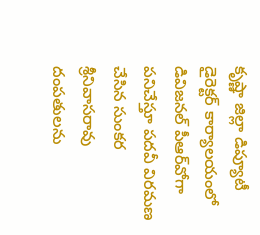కృష్ణా జిల్లా డిప్యూటీ డైరెక్ట‌ర్ కార్యాల‌యంలో డివిజ‌న‌ల్ పీఆర్‌వోగా ప‌నిచేస్తూ ప‌ద‌వీ విర‌మ‌ణ చేసిన సుంక‌ర శ్రీనివాస‌రావు దంప‌తుల‌ను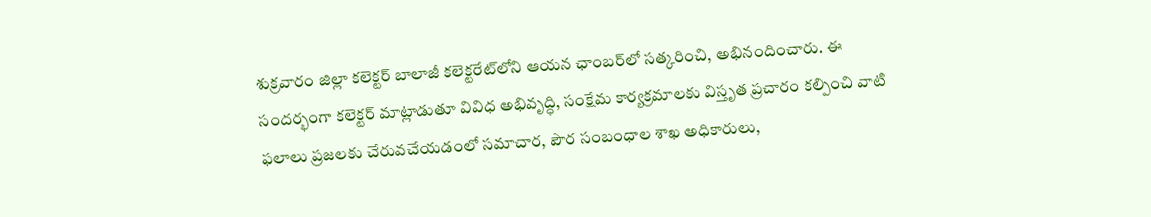శుక్ర‌వారం జిల్లా క‌లెక్ట‌ర్ బాలాజీ క‌లెక్ట‌రేట్‌లోని ఆయ‌న ఛాంబ‌ర్‌లో స‌త్క‌రించి, అభినందించారు. ఈ సంద‌ర్భంగా క‌లెక్ట‌ర్ మాట్లాడుతూ వివిధ అభివృద్ధి, సంక్షేమ కార్య‌క్ర‌మాల‌కు విస్తృత ప్ర‌చారం క‌ల్పించి వాటి ఫ‌లాలు ప్ర‌జ‌ల‌కు చేరువ‌చేయ‌డంలో స‌మాచార‌, పౌర సంబంధాల శాఖ అధికారులు,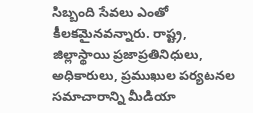సిబ్బంది సేవ‌లు ఎంతో కీల‌క‌మైన‌వ‌న్నారు. రాష్ట్ర‌, జిల్లాస్థాయి ప్ర‌జాప్ర‌తినిధులు, అధికారులు, ప్ర‌ముఖుల ప‌ర్య‌ట‌నల స‌మాచారాన్ని మీడియా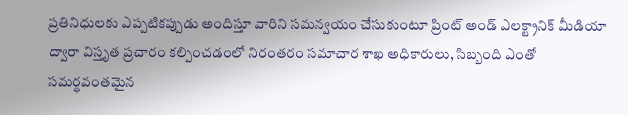ప్ర‌తినిధుల‌కు ఎప్ప‌టిక‌ప్పుడు అందిస్తూ వారిని స‌మ‌న్వ‌యం చేసుకుంటూ ప్రింట్ అండ్ ఎల‌క్ట్రానిక్ మీడియా ద్వారా విస్తృత ప్ర‌చారం క‌ల్పించ‌డంలో నిరంత‌రం స‌మాచార శాఖ అధికారులు, సిబ్బంది ఎంతో స‌మ‌ర్థ‌వంత‌మైన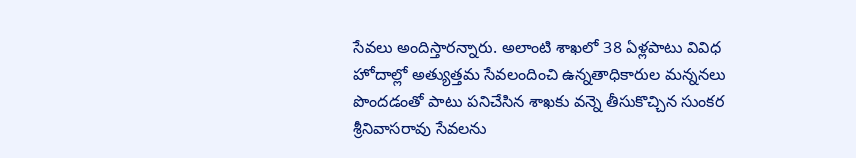సేవ‌లు అందిస్తార‌న్నారు. అలాంటి శాఖ‌లో 38 ఏళ్ల‌పాటు వివిధ హోదాల్లో అత్యుత్త‌మ సేవ‌లందించి ఉన్న‌తాధికారుల మ‌న్న‌న‌లు పొంద‌డంతో పాటు ప‌నిచేసిన శాఖ‌కు వ‌న్నె తీసుకొచ్చిన సుంక‌ర శ్రీనివాస‌రావు సేవ‌ల‌ను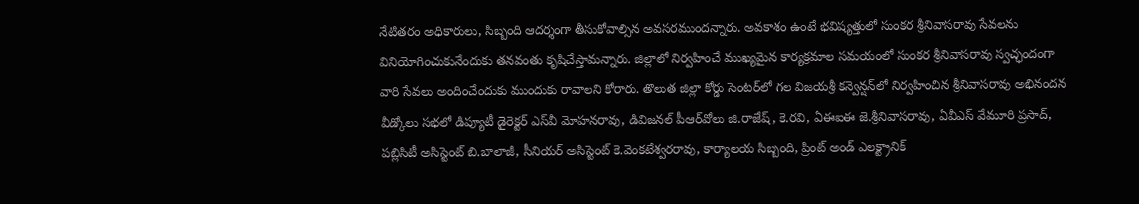నేటిత‌రం అధికారులు, సిబ్బంది ఆదర్శంగా తీసుకోవాల్సిన అవ‌స‌ర‌ముంద‌న్నారు. అవ‌కాశం ఉంటే భ‌విష్య‌త్తులో సుంక‌ర శ్రీనివాస‌రావు సేవ‌ల‌ను వినియోగించుకునేందుకు త‌న‌వంతు కృషిచేస్తామ‌న్నారు. జిల్లాలో నిర్వ‌హించే ముఖ్య‌మైన కార్య‌క్ర‌మాల స‌మ‌యంలో సుంక‌ర శ్రీనివాస‌రావు స్వ‌చ్ఛందంగా వారి సేవ‌లు అందించేందుకు ముందుకు రావాల‌ని కోరారు. తొలుత జిల్లా కోర్డు సెంట‌ర్‌లో గ‌ల విజ‌య‌శ్రీ క‌న్వెన్ష‌న్‌లో నిర్వ‌హించిన శ్రీనివాస‌రావు అభినంద‌న వీడ్కోలు స‌భ‌లో డిప్యూటీ డైరెక్ట‌ర్ ఎస్‌వీ మోహ‌న‌రావు, డివిజ‌న‌ల్ పీఆర్‌వోలు జి.రాజేష్‌, కె.ర‌వి, ఏఈఐఈ జె.శ్రీనివాస‌రావు, ఏవీఎస్ వేమూరి ప్ర‌సాద్‌, ప‌బ్లిసిటీ అసిస్టెంట్ బి.బాలాజీ, సీనియ‌ర్ అసిస్టెంట్ కె.వెంక‌టేశ్వ‌ర‌రావు, కార్యాల‌య సిబ్బంది, ప్రింట్ అండ్ ఎల‌క్ట్రానిక్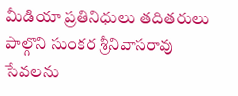మీడియా ప్ర‌తినిధులు త‌దిత‌రులు పాల్గొని సుంక‌ర శ్రీనివాస‌రావు సేవ‌ల‌ను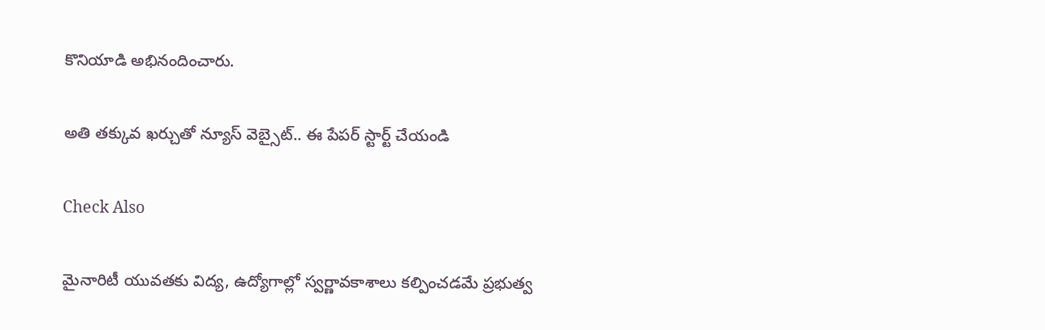కొనియాడి అభినందించారు.

అతి తక్కువ ఖర్చుతో న్యూస్ వెబ్సైట్.. ఈ పేపర్ స్టార్ట్ చేయండి

Check Also

మైనారిటీ యువతకు విద్య, ఉద్యోగాల్లో స్వర్ణావకాశాలు కల్పించడమే ప్రభుత్వ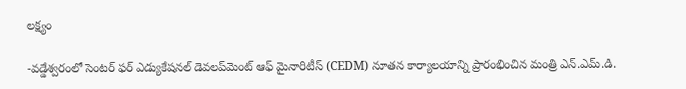లక్ష్యం

-వడ్డేశ్వరంలో సెంటర్ ఫర్ ఎడ్యుకేషనల్ డెవలప్‌మెంట్ ఆఫ్ మైనారిటీస్ (CEDM) నూతన కార్యాలయాన్ని ప్రారంభించిన మంత్రి ఎన్.ఎమ్.డి.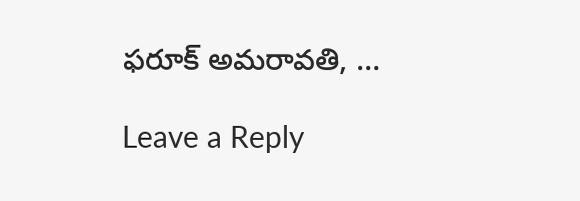ఫరూక్ అమరావతి, …

Leave a Reply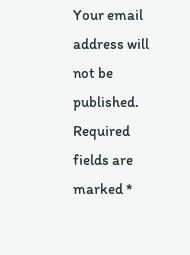Your email address will not be published. Required fields are marked *